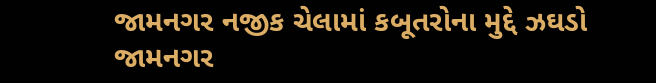જામનગર નજીક ચેલામાં કબૂતરોના મુદ્દે ઝઘડો
જામનગર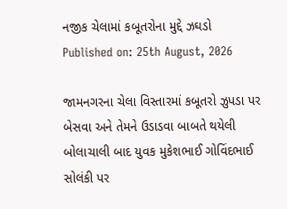નજીક ચેલામાં કબૂતરોના મુદ્દે ઝઘડો
Published on: 25th August, 2026

જામનગરના ચેલા વિસ્તારમાં કબૂતરો ઝુપડા પર બેસવા અને તેમને ઉડાડવા બાબતે થયેલી બોલાચાલી બાદ યુવક મુકેશભાઈ ગોવિંદભાઈ સોલંકી પર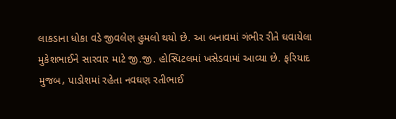લાકડાના ધોકા વડે જીવલેણ હુમલો થયો છે. આ બનાવમાં ગંભીર રીતે ઘવાયેલા મુકેશભાઈને સારવાર માટે જી.જી. હોસ્પિટલમાં ખસેડવામાં આવ્યા છે. ફરિયાદ મુજબ, પાડોશમાં રહેતા નવઘણ રતીભાઈ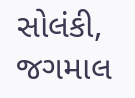સોલંકી, જગમાલ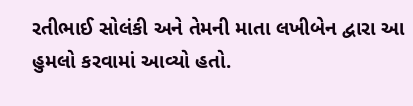રતીભાઈ સોલંકી અને તેમની માતા લખીબેન દ્વારા આ હુમલો કરવામાં આવ્યો હતો.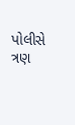પોલીસે ત્રણ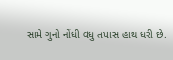સામે ગુનો નોંધી વધુ તપાસ હાથ ધરી છે.